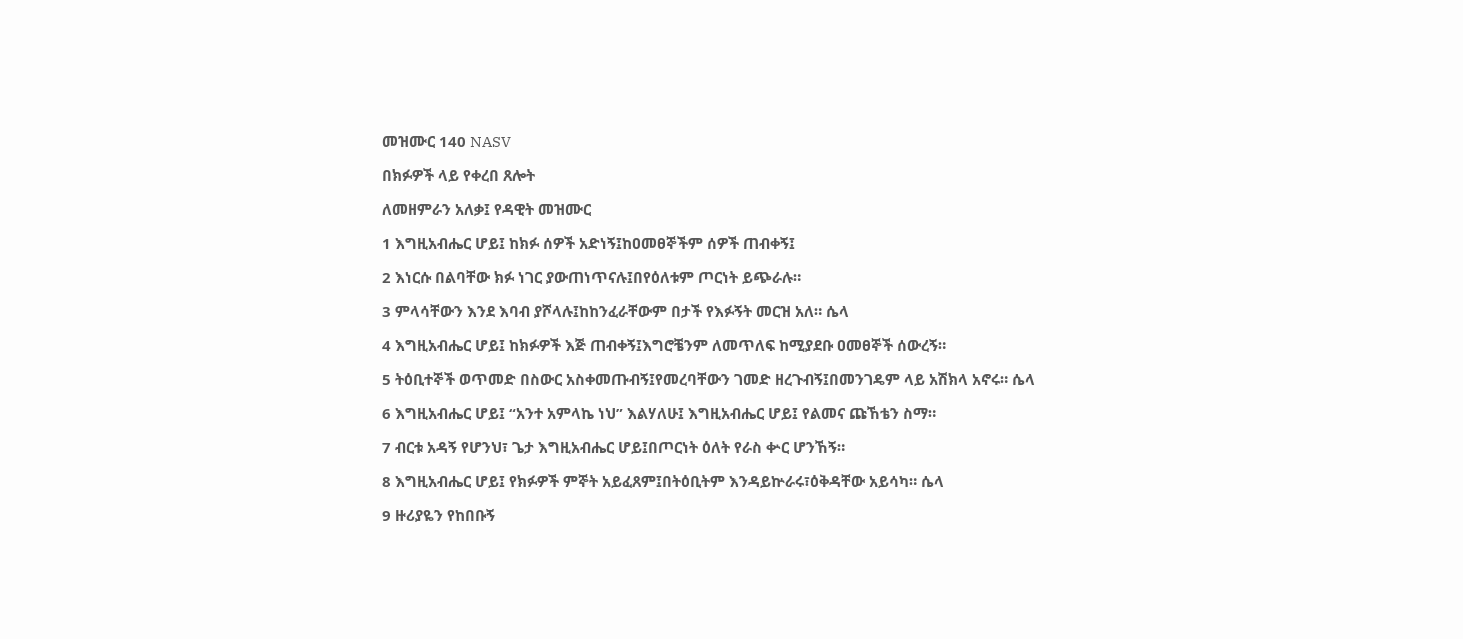መዝሙር 140 NASV

በክፉዎች ላይ የቀረበ ጸሎት

ለመዘምራን አለቃ፤ የዳዊት መዝሙር

1 እግዚአብሔር ሆይ፤ ከክፉ ሰዎች አድነኝ፤ከዐመፀኞችም ሰዎች ጠብቀኝ፤

2 እነርሱ በልባቸው ክፉ ነገር ያውጠነጥናሉ፤በየዕለቱም ጦርነት ይጭራሉ።

3 ምላሳቸውን እንደ እባብ ያሾላሉ፤ከከንፈራቸውም በታች የእፉኝት መርዝ አለ። ሴላ

4 እግዚአብሔር ሆይ፤ ከክፉዎች እጅ ጠብቀኝ፤እግሮቼንም ለመጥለፍ ከሚያደቡ ዐመፀኞች ሰውረኝ።

5 ትዕቢተኞች ወጥመድ በስውር አስቀመጡብኝ፤የመረባቸውን ገመድ ዘረጉብኝ፤በመንገዴም ላይ አሽክላ አኖሩ። ሴላ

6 እግዚአብሔር ሆይ፤ “አንተ አምላኬ ነህ” እልሃለሁ፤ እግዚአብሔር ሆይ፤ የልመና ጩኸቴን ስማ።

7 ብርቱ አዳኝ የሆንህ፣ ጌታ እግዚአብሔር ሆይ፤በጦርነት ዕለት የራስ ቍር ሆንኸኝ።

8 እግዚአብሔር ሆይ፤ የክፉዎች ምኞት አይፈጸም፤በትዕቢትም እንዳይኵራሩ፣ዕቅዳቸው አይሳካ። ሴላ

9 ዙሪያዬን የከበቡኝ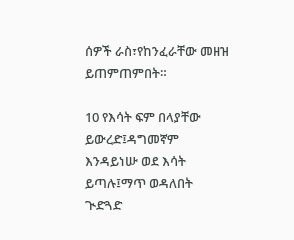ሰዎች ራስ፣የከንፈራቸው መዘዝ ይጠምጠምበት።

10 የእሳት ፍም በላያቸው ይውረድ፤ዳግመኛም እንዳይነሡ ወደ እሳት ይጣሉ፤ማጥ ወዳለበት ጒድጓድ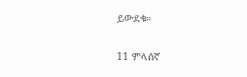ይውደቁ።

11 ምላሰኛ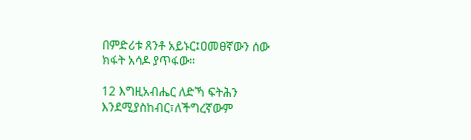በምድሪቱ ጸንቶ አይኑር፤ዐመፀኛውን ሰው ክፋት አሳዶ ያጥፋው።

12 እግዚአብሔር ለድኻ ፍትሕን እንደሚያስከብር፣ለችግረኛውም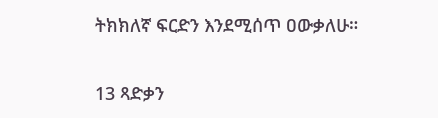ትክክለኛ ፍርድን እንደሚሰጥ ዐውቃለሁ።

13 ጻድቃን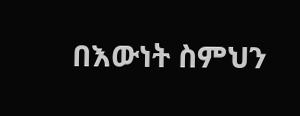በእውነት ስምህን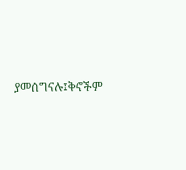ያመሰግናሉ፤ቅኖችም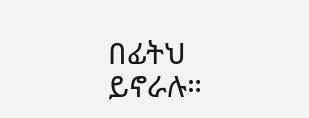በፊትህ ይኖራሉ።